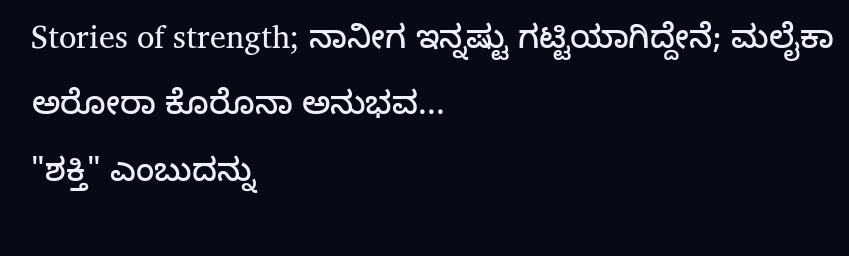Stories of strength; ನಾನೀಗ ಇನ್ನಷ್ಟು ಗಟ್ಟಿಯಾಗಿದ್ದೇನೆ; ಮಲೈಕಾ ಅರೋರಾ ಕೊರೊನಾ ಅನುಭವ...
"ಶಕ್ತಿ" ಎಂಬುದನ್ನು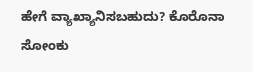ಹೇಗೆ ವ್ಯಾಖ್ಯಾನಿಸಬಹುದು? ಕೊರೊನಾ ಸೋಂಕು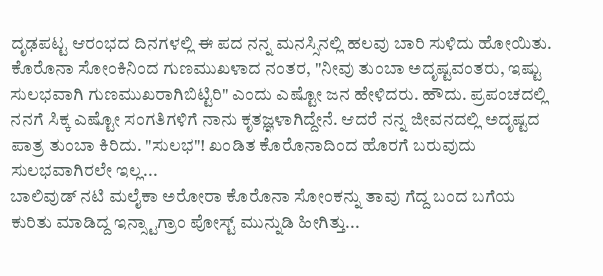ದೃಢಪಟ್ಟ ಆರಂಭದ ದಿನಗಳಲ್ಲಿ ಈ ಪದ ನನ್ನ ಮನಸ್ಸಿನಲ್ಲಿ ಹಲವು ಬಾರಿ ಸುಳಿದು ಹೋಯಿತು. ಕೊರೊನಾ ಸೋಂಕಿನಿಂದ ಗುಣಮುಖಳಾದ ನಂತರ, "ನೀವು ತುಂಬಾ ಅದೃಷ್ಟವಂತರು, ಇಷ್ಟು ಸುಲಭವಾಗಿ ಗುಣಮುಖರಾಗಿಬಿಟ್ಟಿರಿ" ಎಂದು ಎಷ್ಟೋ ಜನ ಹೇಳಿದರು. ಹೌದು. ಪ್ರಪಂಚದಲ್ಲಿ ನನಗೆ ಸಿಕ್ಕ ಎಷ್ಟೋ ಸಂಗತಿಗಳಿಗೆ ನಾನು ಕೃತಜ್ಞಳಾಗಿದ್ದೇನೆ. ಆದರೆ ನನ್ನ ಜೀವನದಲ್ಲಿ ಅದೃಷ್ಟದ ಪಾತ್ರ ತುಂಬಾ ಕಿರಿದು. "ಸುಲಭ"! ಖಂಡಿತ ಕೊರೊನಾದಿಂದ ಹೊರಗೆ ಬರುವುದು ಸುಲಭವಾಗಿರಲೇ ಇಲ್ಲ...
ಬಾಲಿವುಡ್ ನಟಿ ಮಲೈಕಾ ಅರೋರಾ ಕೊರೊನಾ ಸೋಂಕನ್ನು ತಾವು ಗೆದ್ದ ಬಂದ ಬಗೆಯ ಕುರಿತು ಮಾಡಿದ್ದ ಇನ್ಸ್ಟಾಗ್ರಾಂ ಪೋಸ್ಟ್ ಮುನ್ನುಡಿ ಹೀಗಿತ್ತು...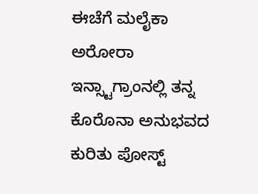ಈಚೆಗೆ ಮಲೈಕಾ ಅರೋರಾ ಇನ್ಸ್ಟಾಗ್ರಾಂನಲ್ಲಿ ತನ್ನ ಕೊರೊನಾ ಅನುಭವದ ಕುರಿತು ಪೋಸ್ಟ್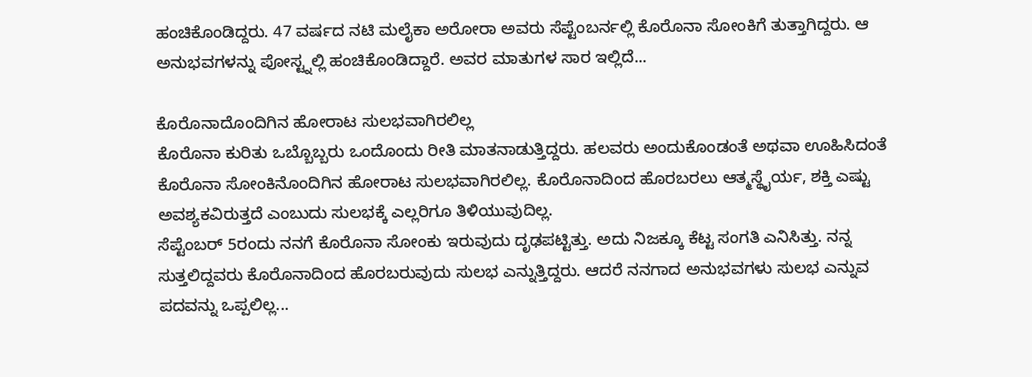ಹಂಚಿಕೊಂಡಿದ್ದರು. 47 ವರ್ಷದ ನಟಿ ಮಲೈಕಾ ಅರೋರಾ ಅವರು ಸೆಪ್ಟೆಂಬರ್ನಲ್ಲಿ ಕೊರೊನಾ ಸೋಂಕಿಗೆ ತುತ್ತಾಗಿದ್ದರು. ಆ ಅನುಭವಗಳನ್ನು ಪೋಸ್ಟ್ನಲ್ಲಿ ಹಂಚಿಕೊಂಡಿದ್ದಾರೆ. ಅವರ ಮಾತುಗಳ ಸಾರ ಇಲ್ಲಿದೆ...

ಕೊರೊನಾದೊಂದಿಗಿನ ಹೋರಾಟ ಸುಲಭವಾಗಿರಲಿಲ್ಲ
ಕೊರೊನಾ ಕುರಿತು ಒಬ್ಬೊಬ್ಬರು ಒಂದೊಂದು ರೀತಿ ಮಾತನಾಡುತ್ತಿದ್ದರು. ಹಲವರು ಅಂದುಕೊಂಡಂತೆ ಅಥವಾ ಊಹಿಸಿದಂತೆ ಕೊರೊನಾ ಸೋಂಕಿನೊಂದಿಗಿನ ಹೋರಾಟ ಸುಲಭವಾಗಿರಲಿಲ್ಲ. ಕೊರೊನಾದಿಂದ ಹೊರಬರಲು ಆತ್ಮಸ್ಥೈರ್ಯ, ಶಕ್ತಿ ಎಷ್ಟು ಅವಶ್ಯಕವಿರುತ್ತದೆ ಎಂಬುದು ಸುಲಭಕ್ಕೆ ಎಲ್ಲರಿಗೂ ತಿಳಿಯುವುದಿಲ್ಲ.
ಸೆಪ್ಟೆಂಬರ್ 5ರಂದು ನನಗೆ ಕೊರೊನಾ ಸೋಂಕು ಇರುವುದು ದೃಢಪಟ್ಟಿತ್ತು. ಅದು ನಿಜಕ್ಕೂ ಕೆಟ್ಟ ಸಂಗತಿ ಎನಿಸಿತ್ತು. ನನ್ನ ಸುತ್ತಲಿದ್ದವರು ಕೊರೊನಾದಿಂದ ಹೊರಬರುವುದು ಸುಲಭ ಎನ್ನುತ್ತಿದ್ದರು. ಆದರೆ ನನಗಾದ ಅನುಭವಗಳು ಸುಲಭ ಎನ್ನುವ ಪದವನ್ನು ಒಪ್ಪಲಿಲ್ಲ...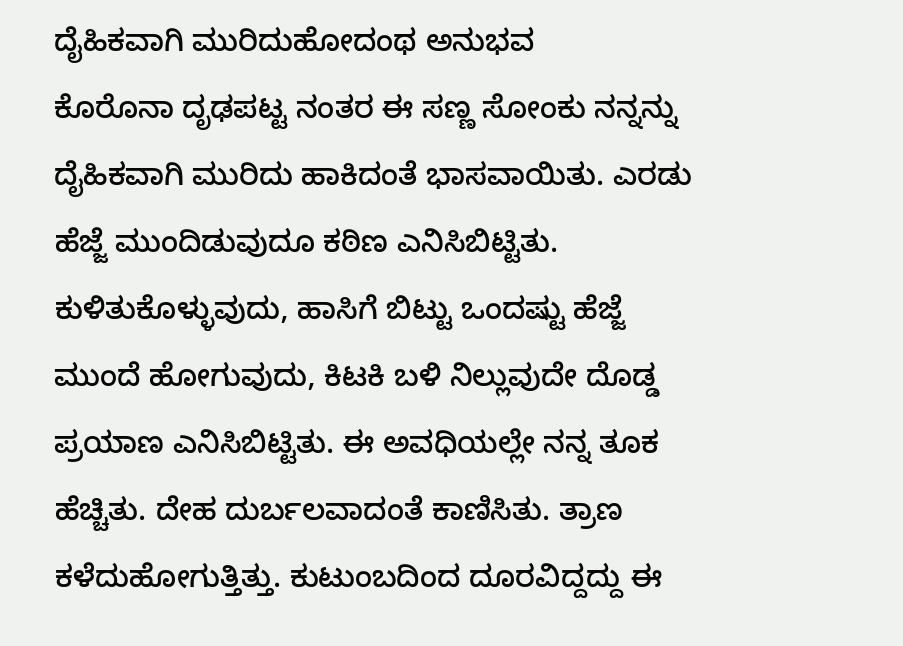ದೈಹಿಕವಾಗಿ ಮುರಿದುಹೋದಂಥ ಅನುಭವ
ಕೊರೊನಾ ದೃಢಪಟ್ಟ ನಂತರ ಈ ಸಣ್ಣ ಸೋಂಕು ನನ್ನನ್ನು ದೈಹಿಕವಾಗಿ ಮುರಿದು ಹಾಕಿದಂತೆ ಭಾಸವಾಯಿತು. ಎರಡು ಹೆಜ್ಜೆ ಮುಂದಿಡುವುದೂ ಕಠಿಣ ಎನಿಸಿಬಿಟ್ಟಿತು. ಕುಳಿತುಕೊಳ್ಳುವುದು, ಹಾಸಿಗೆ ಬಿಟ್ಟು ಒಂದಷ್ಟು ಹೆಜ್ಜೆ ಮುಂದೆ ಹೋಗುವುದು, ಕಿಟಕಿ ಬಳಿ ನಿಲ್ಲುವುದೇ ದೊಡ್ಡ ಪ್ರಯಾಣ ಎನಿಸಿಬಿಟ್ಟಿತು. ಈ ಅವಧಿಯಲ್ಲೇ ನನ್ನ ತೂಕ ಹೆಚ್ಚಿತು. ದೇಹ ದುರ್ಬಲವಾದಂತೆ ಕಾಣಿಸಿತು. ತ್ರಾಣ ಕಳೆದುಹೋಗುತ್ತಿತ್ತು. ಕುಟುಂಬದಿಂದ ದೂರವಿದ್ದದ್ದು ಈ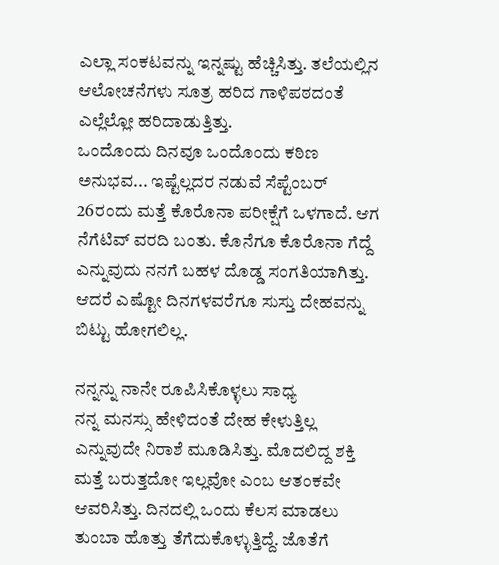ಎಲ್ಲಾ ಸಂಕಟವನ್ನು ಇನ್ನಷ್ಟು ಹೆಚ್ಚಿಸಿತ್ತು. ತಲೆಯಲ್ಲಿನ ಆಲೋಚನೆಗಳು ಸೂತ್ರ ಹರಿದ ಗಾಳಿಪಠದಂತೆ ಎಲ್ಲೆಲ್ಲೋ ಹರಿದಾಡುತ್ತಿತ್ತು.
ಒಂದೊಂದು ದಿನವೂ ಒಂದೊಂದು ಕಠಿಣ ಅನುಭವ... ಇಷ್ಟೆಲ್ಲದರ ನಡುವೆ ಸೆಪ್ಟೆಂಬರ್ 26ರಂದು ಮತ್ತೆ ಕೊರೊನಾ ಪರೀಕ್ಷೆಗೆ ಒಳಗಾದೆ. ಆಗ ನೆಗೆಟಿವ್ ವರದಿ ಬಂತು. ಕೊನೆಗೂ ಕೊರೊನಾ ಗೆದ್ದೆ ಎನ್ನುವುದು ನನಗೆ ಬಹಳ ದೊಡ್ಡ ಸಂಗತಿಯಾಗಿತ್ತು. ಆದರೆ ಎಷ್ಟೋ ದಿನಗಳವರೆಗೂ ಸುಸ್ತು ದೇಹವನ್ನು ಬಿಟ್ಟು ಹೋಗಲಿಲ್ಲ.

ನನ್ನನ್ನು ನಾನೇ ರೂಪಿಸಿಕೊಳ್ಳಲು ಸಾಧ್ಯ
ನನ್ನ ಮನಸ್ಸು ಹೇಳಿದಂತೆ ದೇಹ ಕೇಳುತ್ತಿಲ್ಲ ಎನ್ನುವುದೇ ನಿರಾಶೆ ಮೂಡಿಸಿತ್ತು. ಮೊದಲಿದ್ದ ಶಕ್ತಿ ಮತ್ತೆ ಬರುತ್ತದೋ ಇಲ್ಲವೋ ಎಂಬ ಆತಂಕವೇ ಆವರಿಸಿತ್ತು. ದಿನದಲ್ಲಿ ಒಂದು ಕೆಲಸ ಮಾಡಲು ತುಂಬಾ ಹೊತ್ತು ತೆಗೆದುಕೊಳ್ಳುತ್ತಿದ್ದೆ. ಜೊತೆಗೆ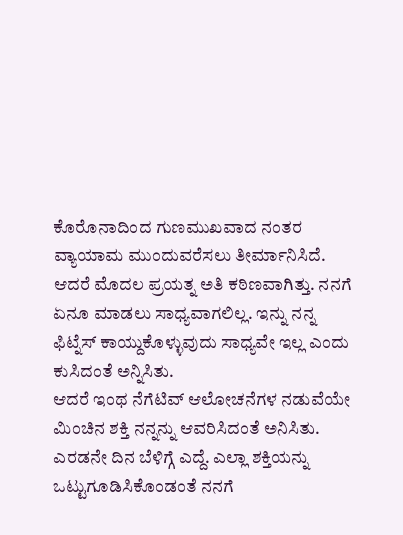ಕೊರೊನಾದಿಂದ ಗುಣಮುಖವಾದ ನಂತರ ವ್ಯಾಯಾಮ ಮುಂದುವರೆಸಲು ತೀರ್ಮಾನಿಸಿದೆ. ಆದರೆ ಮೊದಲ ಪ್ರಯತ್ನ ಅತಿ ಕಠಿಣವಾಗಿತ್ತು. ನನಗೆ ಏನೂ ಮಾಡಲು ಸಾಧ್ಯವಾಗಲಿಲ್ಲ. ಇನ್ನು ನನ್ನ ಫಿಟ್ನೆಸ್ ಕಾಯ್ದುಕೊಳ್ಳುವುದು ಸಾಧ್ಯವೇ ಇಲ್ಲ ಎಂದು ಕುಸಿದಂತೆ ಅನ್ನಿಸಿತು.
ಆದರೆ ಇಂಥ ನೆಗೆಟಿವ್ ಆಲೋಚನೆಗಳ ನಡುವೆಯೇ ಮಿಂಚಿನ ಶಕ್ತಿ ನನ್ನನ್ನು ಆವರಿಸಿದಂತೆ ಅನಿಸಿತು. ಎರಡನೇ ದಿನ ಬೆಳಿಗ್ಗೆ ಎದ್ದೆ. ಎಲ್ಲಾ ಶಕ್ತಿಯನ್ನು ಒಟ್ಟುಗೂಡಿಸಿಕೊಂಡಂತೆ ನನಗೆ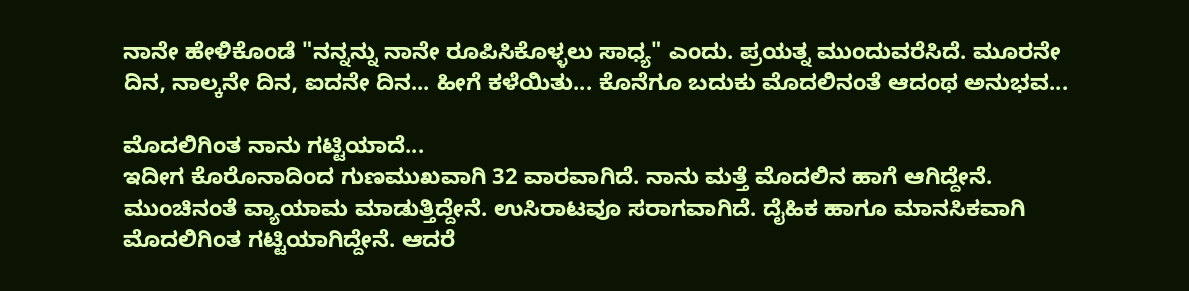ನಾನೇ ಹೇಳಿಕೊಂಡೆ "ನನ್ನನ್ನು ನಾನೇ ರೂಪಿಸಿಕೊಳ್ಳಲು ಸಾಧ್ಯ" ಎಂದು. ಪ್ರಯತ್ನ ಮುಂದುವರೆಸಿದೆ. ಮೂರನೇ ದಿನ, ನಾಲ್ಕನೇ ದಿನ, ಐದನೇ ದಿನ... ಹೀಗೆ ಕಳೆಯಿತು... ಕೊನೆಗೂ ಬದುಕು ಮೊದಲಿನಂತೆ ಆದಂಥ ಅನುಭವ...

ಮೊದಲಿಗಿಂತ ನಾನು ಗಟ್ಟಿಯಾದೆ...
ಇದೀಗ ಕೊರೊನಾದಿಂದ ಗುಣಮುಖವಾಗಿ 32 ವಾರವಾಗಿದೆ. ನಾನು ಮತ್ತೆ ಮೊದಲಿನ ಹಾಗೆ ಆಗಿದ್ದೇನೆ. ಮುಂಚಿನಂತೆ ವ್ಯಾಯಾಮ ಮಾಡುತ್ತಿದ್ದೇನೆ. ಉಸಿರಾಟವೂ ಸರಾಗವಾಗಿದೆ. ದೈಹಿಕ ಹಾಗೂ ಮಾನಸಿಕವಾಗಿ ಮೊದಲಿಗಿಂತ ಗಟ್ಟಿಯಾಗಿದ್ದೇನೆ. ಆದರೆ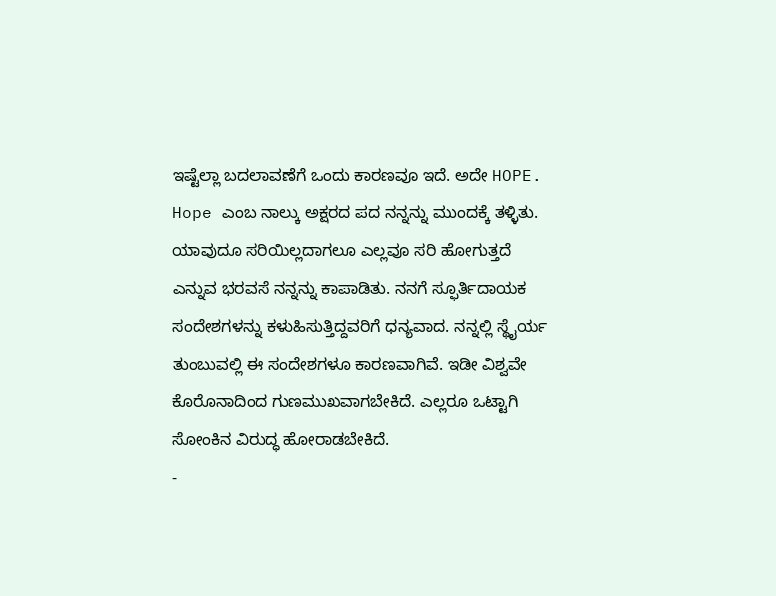ಇಷ್ಟೆಲ್ಲಾ ಬದಲಾವಣೆಗೆ ಒಂದು ಕಾರಣವೂ ಇದೆ. ಅದೇ HOPE.
Hope ಎಂಬ ನಾಲ್ಕು ಅಕ್ಷರದ ಪದ ನನ್ನನ್ನು ಮುಂದಕ್ಕೆ ತಳ್ಳಿತು. ಯಾವುದೂ ಸರಿಯಿಲ್ಲದಾಗಲೂ ಎಲ್ಲವೂ ಸರಿ ಹೋಗುತ್ತದೆ ಎನ್ನುವ ಭರವಸೆ ನನ್ನನ್ನು ಕಾಪಾಡಿತು. ನನಗೆ ಸ್ಫೂರ್ತಿದಾಯಕ ಸಂದೇಶಗಳನ್ನು ಕಳುಹಿಸುತ್ತಿದ್ದವರಿಗೆ ಧನ್ಯವಾದ. ನನ್ನಲ್ಲಿ ಸ್ಥೈರ್ಯ ತುಂಬುವಲ್ಲಿ ಈ ಸಂದೇಶಗಳೂ ಕಾರಣವಾಗಿವೆ. ಇಡೀ ವಿಶ್ವವೇ ಕೊರೊನಾದಿಂದ ಗುಣಮುಖವಾಗಬೇಕಿದೆ. ಎಲ್ಲರೂ ಒಟ್ಟಾಗಿ ಸೋಂಕಿನ ವಿರುದ್ಧ ಹೋರಾಡಬೇಕಿದೆ.
-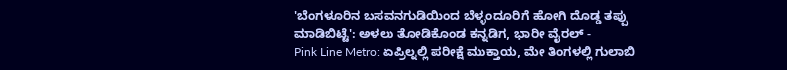'ಬೆಂಗಳೂರಿನ ಬಸವನಗುಡಿಯಿಂದ ಬೆಳ್ಳಂದೂರಿಗೆ ಹೋಗಿ ದೊಡ್ಡ ತಪ್ಪು ಮಾಡಿಬಿಟ್ಟೆ': ಅಳಲು ತೋಡಿಕೊಂಡ ಕನ್ನಡಿಗ, ಭಾರೀ ವೈರಲ್ -
Pink Line Metro: ಏಪ್ರಿಲ್ನಲ್ಲಿ ಪರೀಕ್ಷೆ ಮುಕ್ತಾಯ, ಮೇ ತಿಂಗಳಲ್ಲಿ ಗುಲಾಬಿ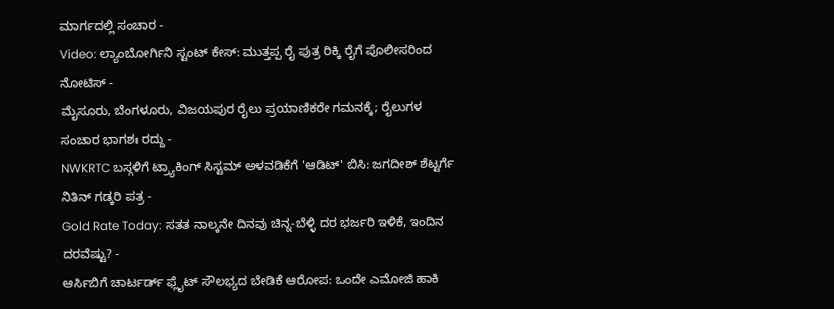ಮಾರ್ಗದಲ್ಲಿ ಸಂಚಾರ -
Video: ಲ್ಯಾಂಬೋರ್ಗಿನಿ ಸ್ಟಂಟ್ ಕೇಸ್: ಮುತ್ತಪ್ಪ ರೈ ಪುತ್ರ ರಿಕ್ಕಿ ರೈಗೆ ಪೊಲೀಸರಿಂದ ನೋಟಿಸ್ -
ಮೈಸೂರು, ಬೆಂಗಳೂರು, ವಿಜಯಪುರ ರೈಲು ಪ್ರಯಾಣಿಕರೇ ಗಮನಕ್ಕೆ; ರೈಲುಗಳ ಸಂಚಾರ ಭಾಗಶಃ ರದ್ದು -
NWKRTC ಬಸ್ಗಳಿಗೆ ಟ್ರ್ಯಾಕಿಂಗ್ ಸಿಸ್ಟಮ್ ಅಳವಡಿಕೆಗೆ 'ಆಡಿಟ್' ಬಿಸಿ: ಜಗದೀಶ್ ಶೆಟ್ಟರ್ಗೆ ನಿತಿನ್ ಗಡ್ಕರಿ ಪತ್ರ -
Gold Rate Today: ಸತತ ನಾಲ್ಕನೇ ದಿನವು ಚಿನ್ನ-ಬೆಳ್ಳಿ ದರ ಭರ್ಜರಿ ಇಳಿಕೆ, ಇಂದಿನ ದರವೆಷ್ಟು? -
ಆರ್ಸಿಬಿಗೆ ಚಾರ್ಟರ್ಡ್ ಫ್ಲೈಟ್ ಸೌಲಭ್ಯದ ಬೇಡಿಕೆ ಆರೋಪ: ಒಂದೇ ಎಮೋಜಿ ಹಾಕಿ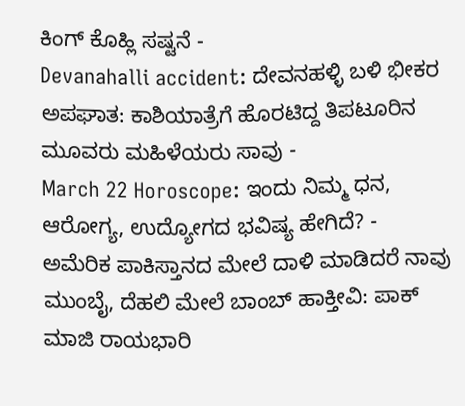ಕಿಂಗ್ ಕೊಹ್ಲಿ ಸಷ್ಟನೆ -
Devanahalli accident: ದೇವನಹಳ್ಳಿ ಬಳಿ ಭೀಕರ ಅಪಘಾತ: ಕಾಶಿಯಾತ್ರೆಗೆ ಹೊರಟಿದ್ದ ತಿಪಟೂರಿನ ಮೂವರು ಮಹಿಳೆಯರು ಸಾವು -
March 22 Horoscope: ಇಂದು ನಿಮ್ಮ ಧನ, ಆರೋಗ್ಯ, ಉದ್ಯೋಗದ ಭವಿಷ್ಯ ಹೇಗಿದೆ? -
ಅಮೆರಿಕ ಪಾಕಿಸ್ತಾನದ ಮೇಲೆ ದಾಳಿ ಮಾಡಿದರೆ ನಾವು ಮುಂಬೈ, ದೆಹಲಿ ಮೇಲೆ ಬಾಂಬ್ ಹಾಕ್ತೀವಿ: ಪಾಕ್ ಮಾಜಿ ರಾಯಭಾರಿ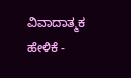ವಿವಾದಾತ್ಮಕ ಹೇಳಿಕೆ -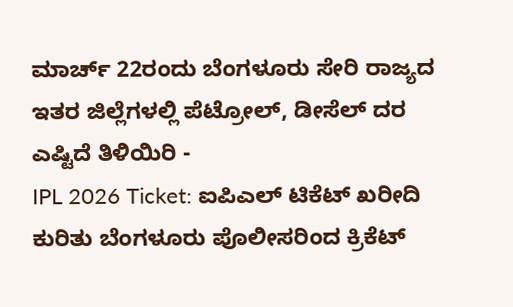ಮಾರ್ಚ್ 22ರಂದು ಬೆಂಗಳೂರು ಸೇರಿ ರಾಜ್ಯದ ಇತರ ಜಿಲ್ಲೆಗಳಲ್ಲಿ ಪೆಟ್ರೋಲ್, ಡೀಸೆಲ್ ದರ ಎಷ್ಟಿದೆ ತಿಳಿಯಿರಿ -
IPL 2026 Ticket: ಐಪಿಎಲ್ ಟಿಕೆಟ್ ಖರೀದಿ ಕುರಿತು ಬೆಂಗಳೂರು ಪೊಲೀಸರಿಂದ ಕ್ರಿಕೆಟ್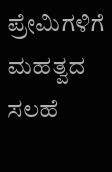ಪ್ರೇಮಿಗಳಿಗೆ ಮಹತ್ವದ ಸಲಹೆ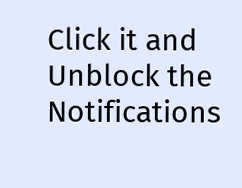Click it and Unblock the Notifications